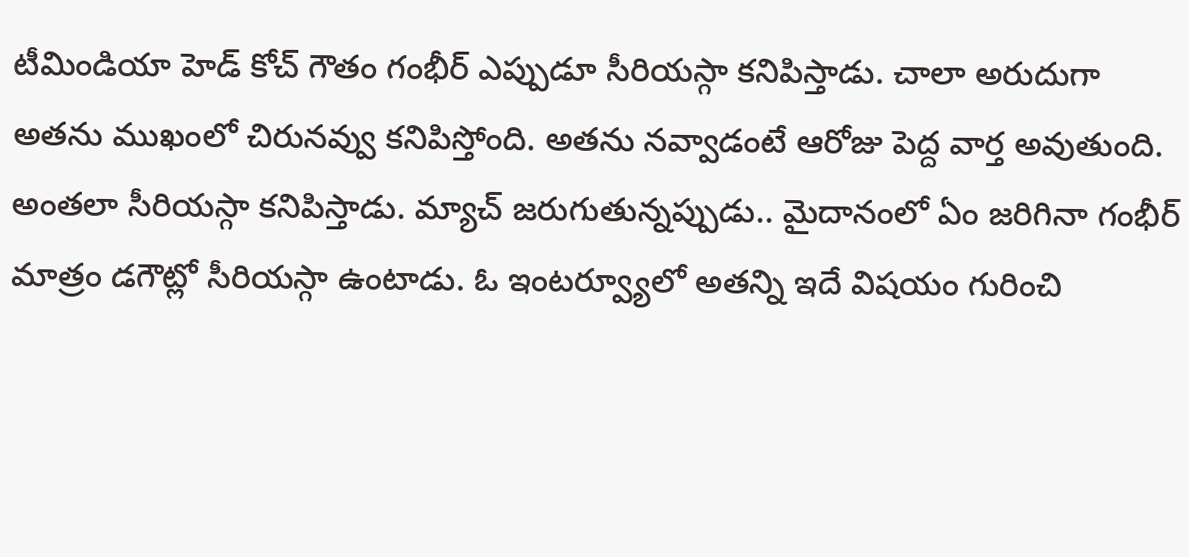టీమిండియా హెడ్ కోచ్ గౌతం గంభీర్ ఎప్పుడూ సీరియస్గా కనిపిస్తాడు. చాలా అరుదుగా అతను ముఖంలో చిరునవ్వు కనిపిస్తోంది. అతను నవ్వాడంటే ఆరోజు పెద్ద వార్త అవుతుంది. అంతలా సీరియస్గా కనిపిస్తాడు. మ్యాచ్ జరుగుతున్నప్పుడు.. మైదానంలో ఏం జరిగినా గంభీర్ మాత్రం డగౌట్లో సీరియస్గా ఉంటాడు. ఓ ఇంటర్వ్యూలో అతన్ని ఇదే విషయం గురించి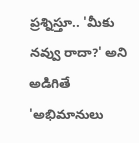ప్రశ్నిస్తూ.. 'మీకు నవ్వు రాదా?' అని అడిగితే 'అభిమానులు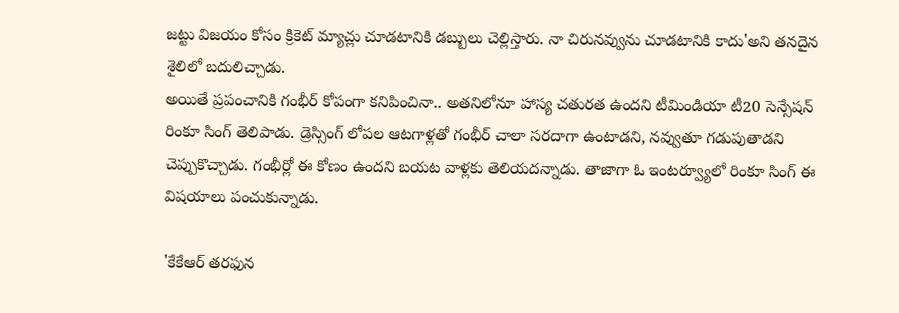జట్టు విజయం కోసం క్రికెట్ మ్యాచ్లు చూడటానికి డబ్బులు చెల్లిస్తారు. నా చిరునవ్వును చూడటానికి కాదు'అని తనదైన శైలిలో బదులిచ్చాడు.
అయితే ప్రపంచానికి గంభీర్ కోపంగా కనిపించినా.. అతనిలోనూ హాస్య చతురత ఉందని టీమిండియా టీ20 సెన్సేషన్ రింకూ సింగ్ తెలిపాడు. డ్రెస్సింగ్ లోపల ఆటగాళ్లతో గంభీర్ చాలా సరదాగా ఉంటాడని, నవ్వుతూ గడుపుతాడని చెప్పుకొచ్చాడు. గంభీర్లో ఈ కోణం ఉందని బయట వాళ్లకు తెలియదన్నాడు. తాజాగా ఓ ఇంటర్వ్యూలో రింకూ సింగ్ ఈ విషయాలు పంచుకున్నాడు.

'కేకేఆర్ తరఫున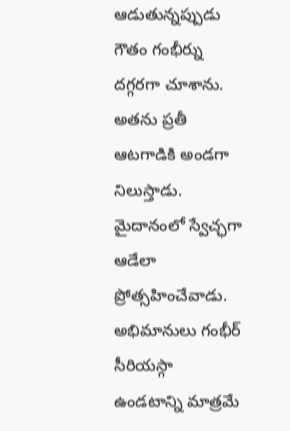ఆడుతున్నప్పుడు గౌతం గంభీర్ను దగ్గరగా చూశాను. అతను ప్రతీ ఆటగాడికి అండగా నిలుస్తాడు. మైదానంలో స్వేచ్ఛగా ఆడేలా ప్రోత్సహించేవాడు. అభిమానులు గంభీర్ సీరియస్గా ఉండటాన్ని మాత్రమే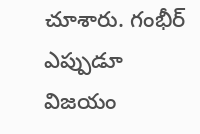చూశారు. గంభీర్ ఎప్పుడూ విజయం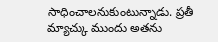సాధించాలనుకుంటున్నాడు. ప్రతీ మ్యాచ్కు ముందు అతను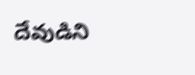దేవుడిని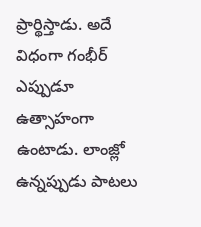ప్రార్థిస్తాడు. అదే విధంగా గంభీర్ ఎప్పుడూ ఉత్సాహంగా ఉంటాడు. లాంజ్లో ఉన్నప్పుడు పాటలు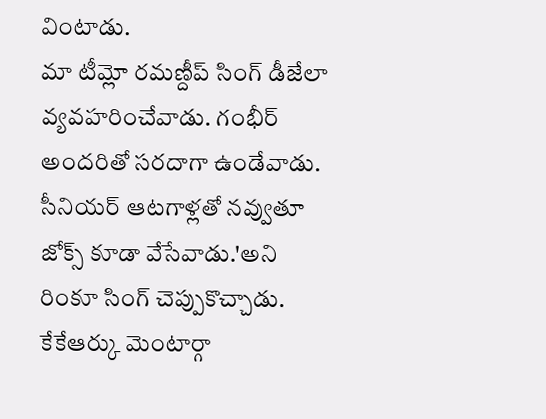వింటాడు.
మా టీమ్లో రమణ్దీప్ సింగ్ డీజేలా వ్యవహరించేవాడు. గంభీర్ అందరితో సరదాగా ఉండేవాడు. సీనియర్ ఆటగాళ్లతో నవ్వుతూ జోక్స్ కూడా వేసేవాడు.'అని రింకూ సింగ్ చెప్పుకొచ్చాడు. కేకేఆర్కు మెంటార్గా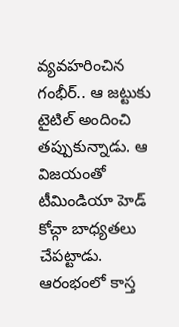వ్యవహరించిన గంభీర్.. ఆ జట్టుకు టైటిల్ అందించి తప్పుకున్నాడు. ఆ విజయంతో టీమిండియా హెడ్ కోచ్గా బాధ్యతలు చేపట్టాడు. ఆరంభంలో కాస్త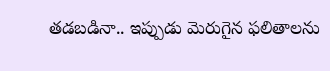తడబడినా.. ఇప్పుడు మెరుగైన ఫలితాలను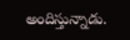అందిస్తున్నాడు.